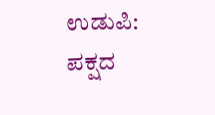ಉಡುಪಿ: ಪಕ್ಷದ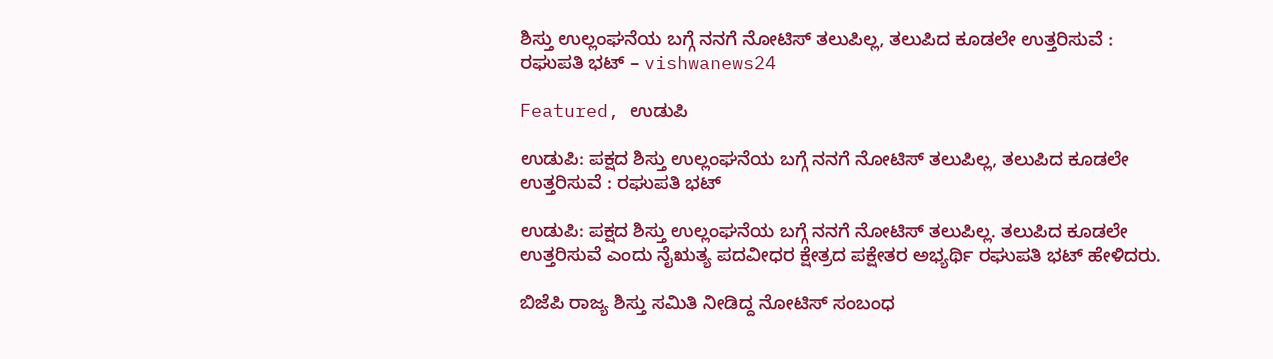ಶಿಸ್ತು ಉಲ್ಲಂಘನೆಯ ಬಗ್ಗೆ ನನಗೆ ನೋಟಿಸ್‌ ತಲುಪಿಲ್ಲ, ತಲುಪಿದ ಕೂಡಲೇ ಉತ್ತರಿಸುವೆ : ರಘುಪತಿ ಭಟ್‌ – vishwanews24

Featured, ಉಡುಪಿ

ಉಡುಪಿ: ಪಕ್ಷದ ಶಿಸ್ತು ಉಲ್ಲಂಘನೆಯ ಬಗ್ಗೆ ನನಗೆ ನೋಟಿಸ್‌ ತಲುಪಿಲ್ಲ, ತಲುಪಿದ ಕೂಡಲೇ ಉತ್ತರಿಸುವೆ : ರಘುಪತಿ ಭಟ್‌

ಉಡುಪಿ: ಪಕ್ಷದ ಶಿಸ್ತು ಉಲ್ಲಂಘನೆಯ ಬಗ್ಗೆ ನನಗೆ ನೋಟಿಸ್‌ ತಲುಪಿಲ್ಲ. ತಲುಪಿದ ಕೂಡಲೇ ಉತ್ತರಿಸುವೆ ಎಂದು ನೈಋತ್ಯ ಪದವೀಧರ ಕ್ಷೇತ್ರದ ಪಕ್ಷೇತರ ಅಭ್ಯರ್ಥಿ ರಘುಪತಿ ಭಟ್‌ ಹೇಳಿದರು.

ಬಿಜೆಪಿ ರಾಜ್ಯ ಶಿಸ್ತು ಸಮಿತಿ ನೀಡಿದ್ದ ನೋಟಿಸ್‌ ಸಂಬಂಧ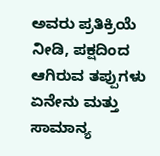ಅವರು ಪ್ರತಿಕ್ರಿಯೆ ನೀಡಿ, ಪಕ್ಷದಿಂದ ಆಗಿರುವ ತಪ್ಪುಗಳು ಏನೇನು ಮತ್ತು ಸಾಮಾನ್ಯ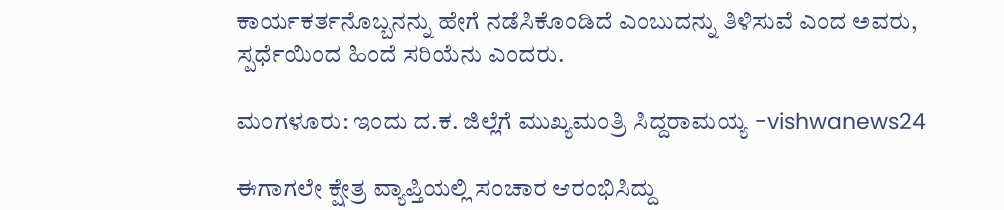ಕಾರ್ಯಕರ್ತನೊಬ್ಬನನ್ನು ಹೇಗೆ ನಡೆಸಿಕೊಂಡಿದೆ ಎಂಬುದನ್ನು ತಿಳಿಸುವೆ ಎಂದ ಅವರು, ಸ್ಪರ್ಧೆಯಿಂದ ಹಿಂದೆ ಸರಿಯೆನು ಎಂದರು.

ಮಂಗಳೂರು: ಇಂದು ದ.ಕ. ಜಿಲ್ಲೆಗೆ ಮುಖ್ಯಮಂತ್ರಿ ಸಿದ್ದರಾಮಯ್ಯ -vishwanews24

ಈಗಾಗಲೇ ಕ್ಷೇತ್ರ ವ್ಯಾಪ್ತಿಯಲ್ಲಿ ಸಂಚಾರ ಆರಂಭಿಸಿದ್ದು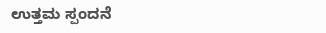ಉತ್ತಮ ಸ್ಪಂದನೆ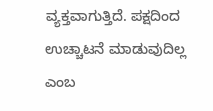ವ್ಯಕ್ತವಾಗುತ್ತಿದೆ. ಪಕ್ಷದಿಂದ ಉಚ್ಚಾಟನೆ ಮಾಡುವುದಿಲ್ಲ ಎಂಬ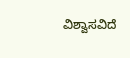ವಿಶ್ವಾಸವಿದೆ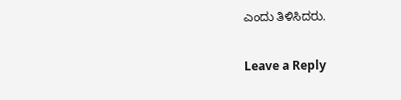ಎಂದು ತಿಳಿಸಿದರು.

Leave a Reply